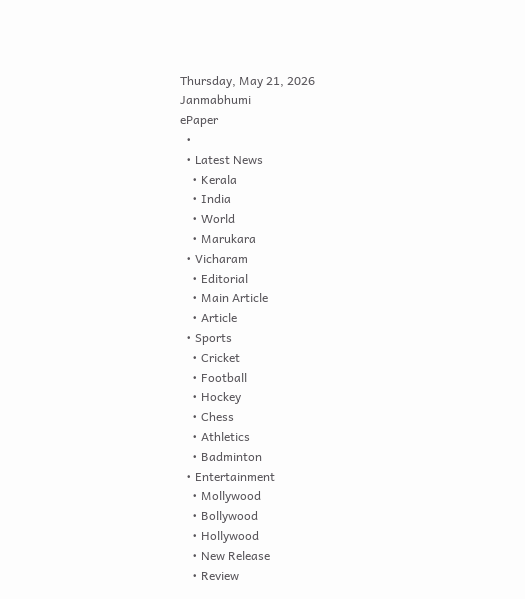Thursday, May 21, 2026
Janmabhumi
ePaper
  •
  • Latest News
    • Kerala
    • India
    • World
    • Marukara
  • Vicharam
    • Editorial
    • Main Article
    • Article
  • Sports
    • Cricket
    • Football
    • Hockey
    • Chess
    • Athletics
    • Badminton
  • Entertainment
    • Mollywood
    • Bollywood
    • Hollywood
    • New Release
    • Review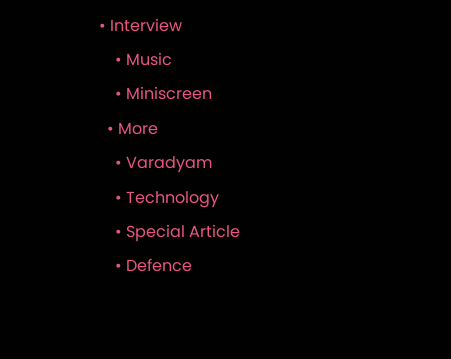• Interview
    • Music
    • Miniscreen
  • More
    • Varadyam
    • Technology
    • Special Article
    • Defence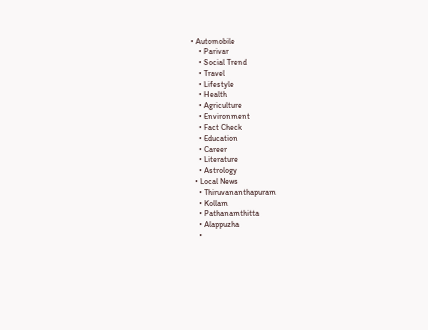• Automobile
    • Parivar
    • Social Trend
    • Travel
    • Lifestyle
    • Health
    • Agriculture
    • Environment
    • Fact Check
    • Education
    • Career
    • Literature
    • Astrology
  • Local News
    • Thiruvananthapuram
    • Kollam
    • Pathanamthitta
    • Alappuzha
    •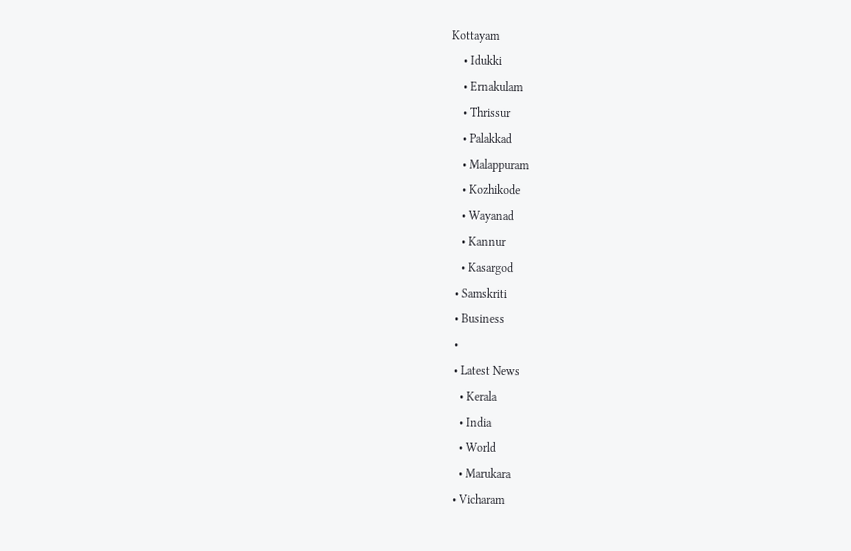Kottayam
    • Idukki
    • Ernakulam
    • Thrissur
    • Palakkad
    • Malappuram
    • Kozhikode
    • Wayanad
    • Kannur
    • Kasargod
  • Samskriti
  • Business
  •
  • Latest News
    • Kerala
    • India
    • World
    • Marukara
  • Vicharam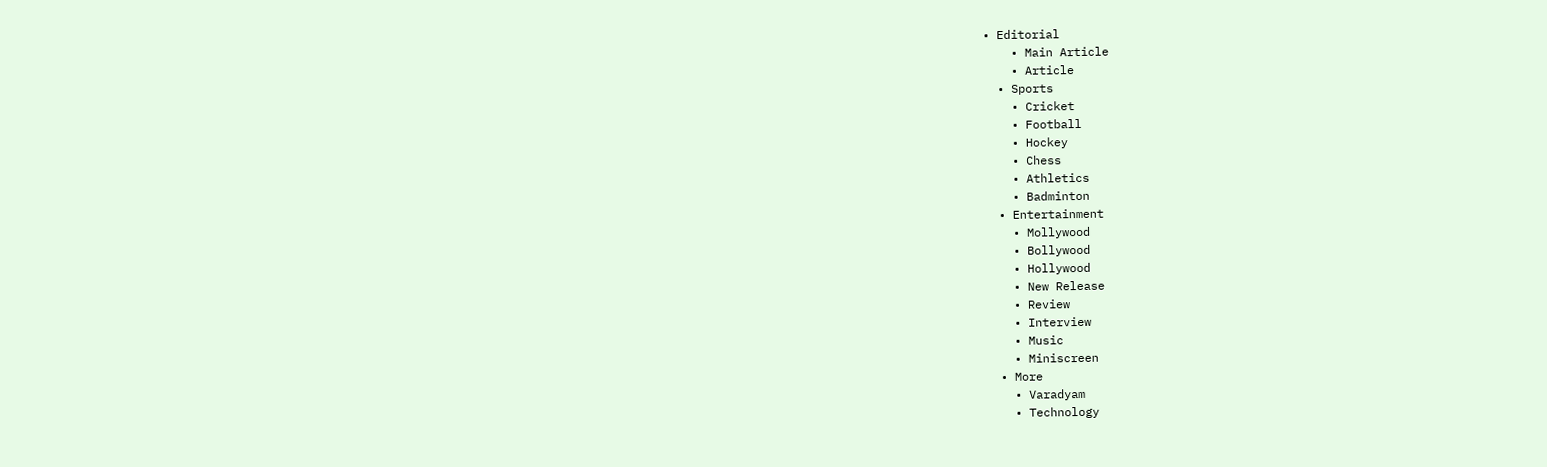• Editorial
    • Main Article
    • Article
  • Sports
    • Cricket
    • Football
    • Hockey
    • Chess
    • Athletics
    • Badminton
  • Entertainment
    • Mollywood
    • Bollywood
    • Hollywood
    • New Release
    • Review
    • Interview
    • Music
    • Miniscreen
  • More
    • Varadyam
    • Technology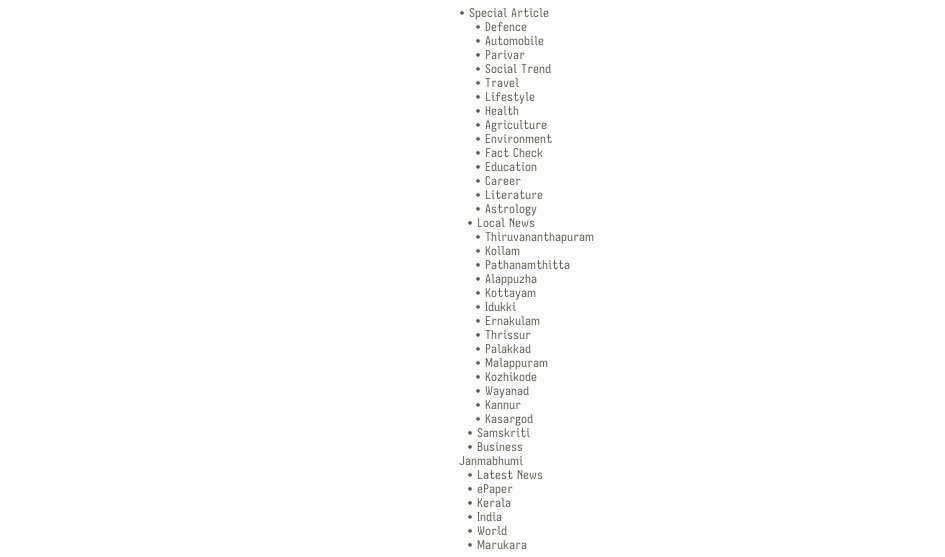• Special Article
    • Defence
    • Automobile
    • Parivar
    • Social Trend
    • Travel
    • Lifestyle
    • Health
    • Agriculture
    • Environment
    • Fact Check
    • Education
    • Career
    • Literature
    • Astrology
  • Local News
    • Thiruvananthapuram
    • Kollam
    • Pathanamthitta
    • Alappuzha
    • Kottayam
    • Idukki
    • Ernakulam
    • Thrissur
    • Palakkad
    • Malappuram
    • Kozhikode
    • Wayanad
    • Kannur
    • Kasargod
  • Samskriti
  • Business
Janmabhumi
  • Latest News
  • ePaper
  • Kerala
  • India
  • World
  • Marukara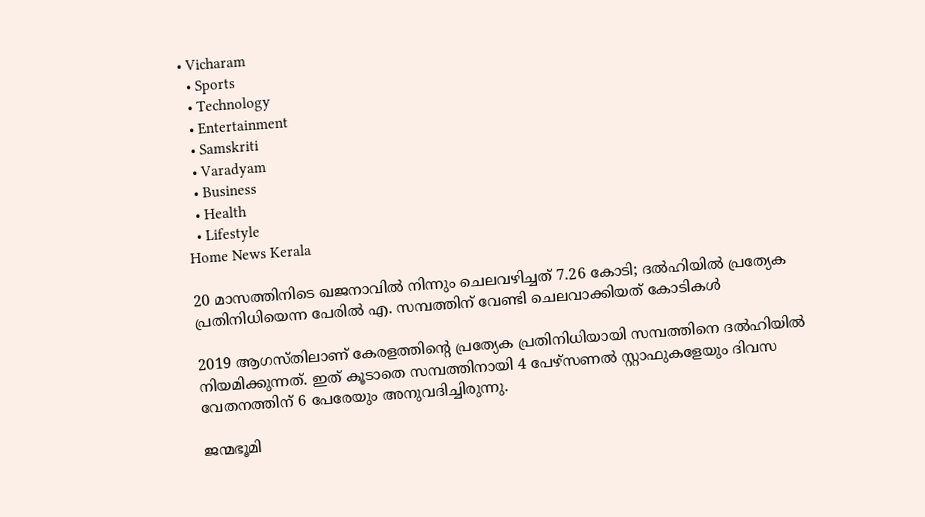• Vicharam
  • Sports
  • Technology
  • Entertainment
  • Samskriti
  • Varadyam
  • Business
  • Health
  • Lifestyle
Home News Kerala

20 മാസത്തിനിടെ ഖജനാവില്‍ നിന്നും ചെലവഴിച്ചത് 7.26 കോടി; ദല്‍ഹിയില്‍ പ്രത്യേക പ്രതിനിധിയെന്ന പേരില്‍ എ. സമ്പത്തിന് വേണ്ടി ചെലവാക്കിയത് കോടികള്‍

2019 ആഗസ്തിലാണ് കേരളത്തിന്റെ പ്രത്യേക പ്രതിനിധിയായി സമ്പത്തിനെ ദല്‍ഹിയില്‍ നിയമിക്കുന്നത്. ഇത് കൂടാതെ സമ്പത്തിനായി 4 പേഴ്സണല്‍ സ്റ്റാഫുകളേയും ദിവസ വേതനത്തിന് 6 പേരേയും അനുവദിച്ചിരുന്നു.

ജന്മഭൂമി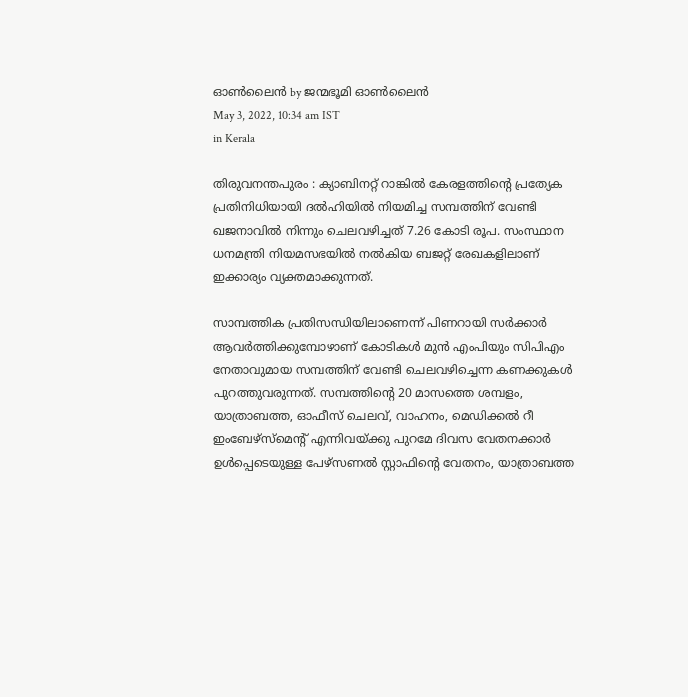ഓണ്‍ലൈന്‍ by ജന്മഭൂമി ഓണ്‍ലൈന്‍
May 3, 2022, 10:34 am IST
in Kerala

തിരുവനന്തപുരം : ക്യാബിനറ്റ് റാങ്കില്‍ കേരളത്തിന്റെ പ്രത്യേക പ്രതിനിധിയായി ദല്‍ഹിയില്‍ നിയമിച്ച സമ്പത്തിന് വേണ്ടി ഖജനാവില്‍ നിന്നും ചെലവഴിച്ചത് 7.26 കോടി രൂപ. സംസ്ഥാന ധനമന്ത്രി നിയമസഭയില്‍ നല്‍കിയ ബജറ്റ് രേഖകളിലാണ് ഇക്കാര്യം വ്യക്തമാക്കുന്നത്.

സാമ്പത്തിക പ്രതിസന്ധിയിലാണെന്ന് പിണറായി സര്‍ക്കാര്‍ ആവര്‍ത്തിക്കുമ്പോഴാണ് കോടികള്‍ മുന്‍ എംപിയും സിപിഎം നേതാവുമായ സമ്പത്തിന് വേണ്ടി ചെലവഴിച്ചെന്ന കണക്കുകള്‍ പുറത്തുവരുന്നത്. സമ്പത്തിന്റെ 20 മാസത്തെ ശമ്പളം, യാത്രാബത്ത, ഓഫീസ് ചെലവ്, വാഹനം, മെഡിക്കല്‍ റീ ഇംബേഴ്സ്മെന്റ് എന്നിവയ്‌ക്കു പുറമേ ദിവസ വേതനക്കാര്‍ ഉള്‍പ്പെടെയുള്ള പേഴ്സണല്‍ സ്റ്റാഫിന്റെ വേതനം, യാത്രാബത്ത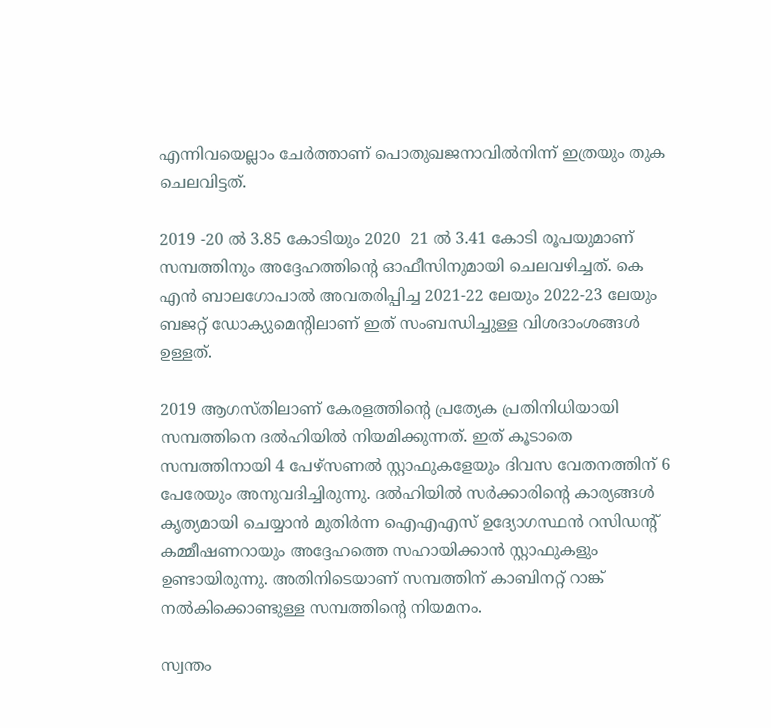എന്നിവയെല്ലാം ചേര്‍ത്താണ് പൊതുഖജനാവില്‍നിന്ന് ഇത്രയും തുക ചെലവിട്ടത്.

2019 -20 ല്‍ 3.85 കോടിയും 2020  21 ല്‍ 3.41 കോടി രൂപയുമാണ് സമ്പത്തിനും അദ്ദേഹത്തിന്റെ ഓഫീസിനുമായി ചെലവഴിച്ചത്. കെ എന്‍ ബാലഗോപാല്‍ അവതരിപ്പിച്ച 2021-22 ലേയും 2022-23 ലേയും ബജറ്റ് ഡോക്യുമെന്റിലാണ് ഇത് സംബന്ധിച്ചുള്ള വിശദാംശങ്ങള്‍ ഉള്ളത്.

2019 ആഗസ്തിലാണ് കേരളത്തിന്റെ പ്രത്യേക പ്രതിനിധിയായി സമ്പത്തിനെ ദല്‍ഹിയില്‍ നിയമിക്കുന്നത്. ഇത് കൂടാതെ സമ്പത്തിനായി 4 പേഴ്സണല്‍ സ്റ്റാഫുകളേയും ദിവസ വേതനത്തിന് 6 പേരേയും അനുവദിച്ചിരുന്നു. ദല്‍ഹിയില്‍ സര്‍ക്കാരിന്റെ കാര്യങ്ങള്‍ കൃത്യമായി ചെയ്യാന്‍ മുതിര്‍ന്ന ഐഎഎസ് ഉദ്യോഗസ്ഥന്‍ റസിഡന്റ് കമ്മീഷണറായും അദ്ദേഹത്തെ സഹായിക്കാന്‍ സ്റ്റാഫുകളും ഉണ്ടായിരുന്നു. അതിനിടെയാണ് സമ്പത്തിന് കാബിനറ്റ് റാങ്ക് നല്‍കിക്കൊണ്ടുള്ള സമ്പത്തിന്റെ നിയമനം.

സ്വന്തം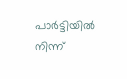പാര്‍ട്ടിയില്‍ നിന്ന്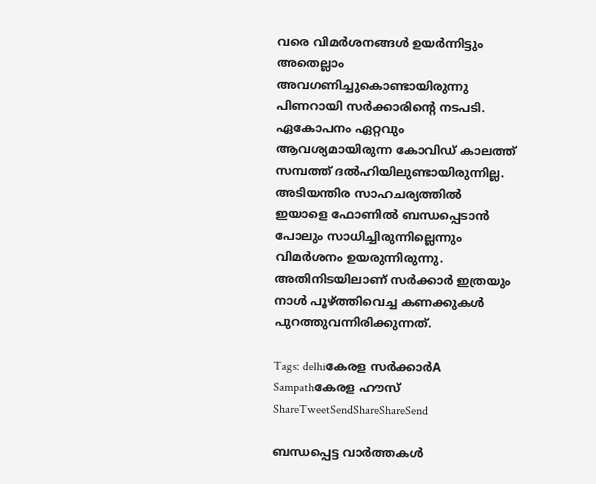വരെ വിമര്‍ശനങ്ങള്‍ ഉയര്‍ന്നിട്ടും അതെല്ലാം അവഗണിച്ചുകൊണ്ടായിരുന്നു പിണറായി സര്‍ക്കാരിന്റെ നടപടി. ഏകോപനം ഏറ്റവും ആവശ്യമായിരുന്ന കോവിഡ് കാലത്ത് സമ്പത്ത് ദല്‍ഹിയിലുണ്ടായിരുന്നില്ല. അടിയന്തിര സാഹചര്യത്തില്‍ ഇയാളെ ഫോണില്‍ ബന്ധപ്പെടാന്‍ പോലും സാധിച്ചിരുന്നില്ലെന്നും വിമര്‍ശനം ഉയരുന്നിരുന്നു. അതിനിടയിലാണ് സര്‍ക്കാര്‍ ഇത്രയും നാള്‍ പൂഴ്‌ത്തിവെച്ച കണക്കുകള്‍ പുറത്തുവന്നിരിക്കുന്നത്.

Tags: delhiകേരള സര്‍ക്കാര്‍A Sampathകേരള ഹൗസ്
ShareTweetSendShareShareSend

ബന്ധപ്പെട്ട വാര്‍ത്തകള്‍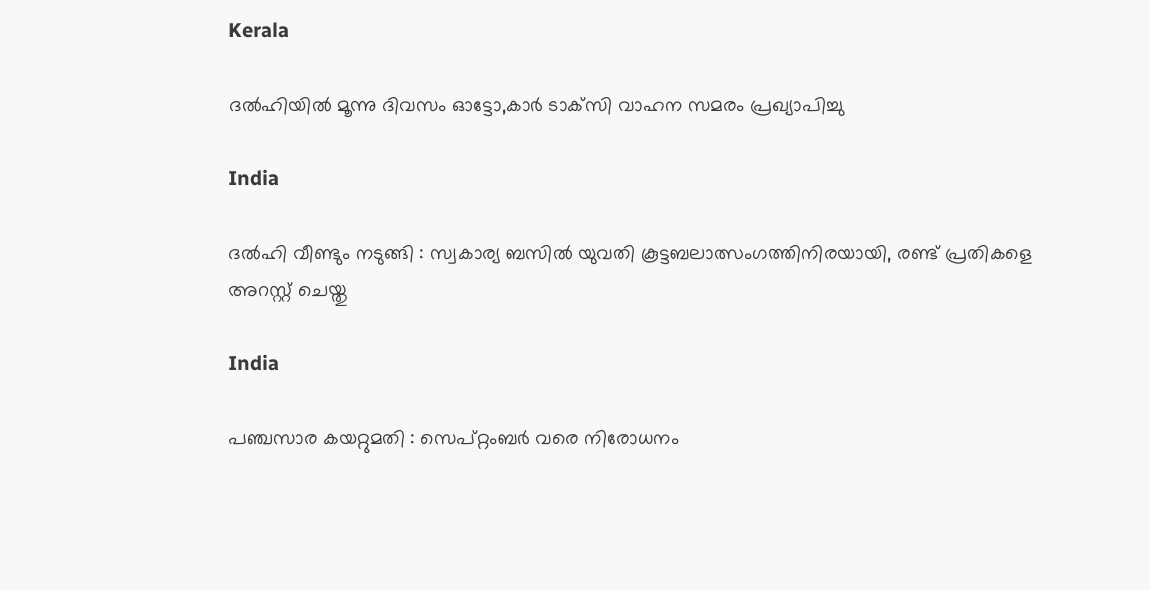Kerala

ദൽഹിയിൽ മൂന്നു ദിവസം ഓട്ടോ,കാർ ടാക്‌സി വാഹന സമരം പ്രഖ്യാപിച്ചു

India

ദൽഹി വീണ്ടും നടുങ്ങി : സ്വകാര്യ ബസിൽ യുവതി കൂട്ടബലാത്സംഗത്തിനിരയായി, രണ്ട് പ്രതികളെ അറസ്റ്റ് ചെയ്തു

India

പഞ്ചസാര കയറ്റുമതി : സെപ്റ്റംബർ വരെ നിരോധനം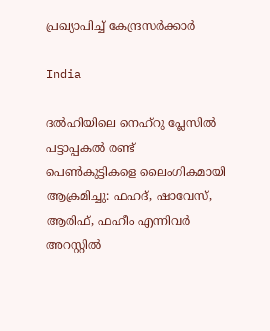പ്രഖ്യാപിച്ച് കേന്ദ്രസർക്കാർ

India

ദൽഹിയിലെ നെഹ്‌റു പ്ലേസിൽ പട്ടാപ്പകൽ രണ്ട് പെൺകുട്ടികളെ ലൈംഗികമായി ആക്രമിച്ചു: ഫഹദ്, ഷാവേസ്, ആരിഫ്, ഫഹീം എന്നിവർ അറസ്റ്റിൽ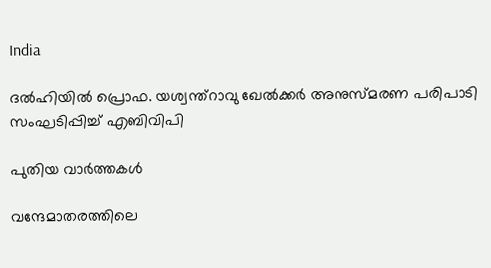India

ദൽഹിയിൽ പ്രൊഫ. യശ്വന്ത്റാവു ഖേൽക്കർ അനുസ്‌മരണ പരിപാടി സംഘടിപ്പിച്ച് എബിവിപി

പുതിയ വാര്‍ത്തകള്‍

വന്ദേമാതരത്തിലെ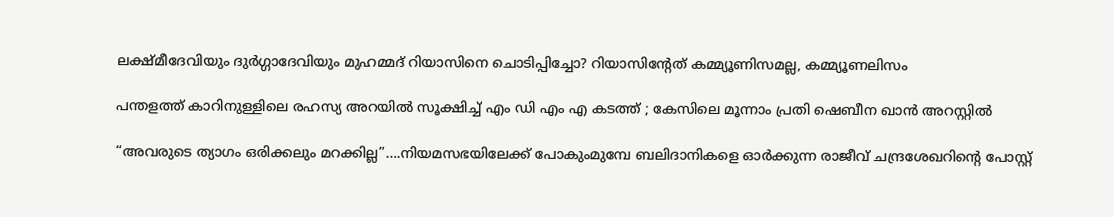ലക്ഷ്മീദേവിയും ദുര്‍ഗ്ഗാദേവിയും മുഹമ്മദ് റിയാസിനെ ചൊടിപ്പിച്ചോ? റിയാസിന്‍റേത് കമ്മ്യൂണിസമല്ല, കമ്മ്യൂണലിസം

പന്തളത്ത് കാറിനുള്ളിലെ രഹസ്യ അറയിൽ സൂക്ഷിച്ച് എം ഡി എം എ കടത്ത് ; കേസിലെ മൂന്നാം പ്രതി ഷെബീന ഖാൻ അറസ്റ്റിൽ

“അവരുടെ ത്യാഗം ഒരിക്കലും മറക്കില്ല”….നിയമസഭയിലേക്ക് പോകുംമുമ്പേ ബലിദാനികളെ ഓര്‍ക്കുന്ന രാജീവ് ചന്ദ്രശേഖറിന്റെ പോസ്റ്റ്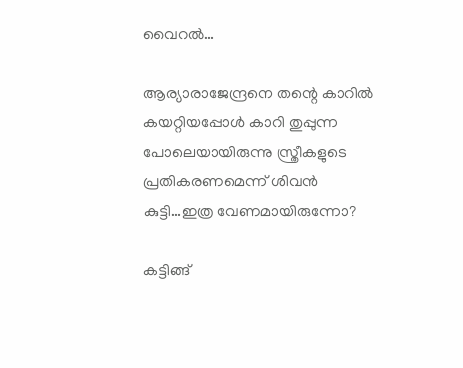വൈറല്‍…

ആര്യാരാജേന്ദ്രനെ തന്റെ കാറില്‍ കയറ്റിയപ്പോള്‍ കാറി തുപ്പുന്ന പോലെയായിരുന്നു സ്ത്രീകളുടെ പ്രതികരണമെന്ന് ശിവന്‍ കുട്ടി…ഇത്ര വേണമായിരുന്നോ?

കട്ടിങ്ങ്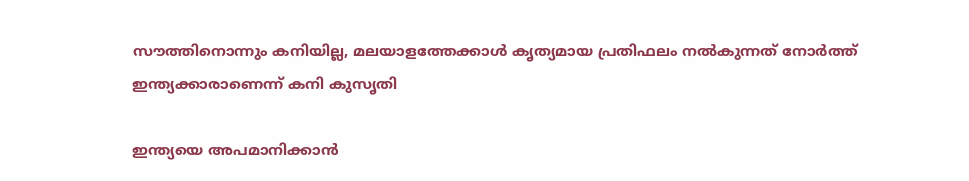സൗത്തിനൊന്നും കനിയില്ല, മലയാളത്തേക്കാള്‍ കൃത്യമായ പ്രതിഫലം നല്‍കുന്നത് നോര്‍ത്ത് ഇന്ത്യക്കാരാണെന്ന് കനി കുസൃതി

ഇന്ത്യയെ അപമാനിക്കാൻ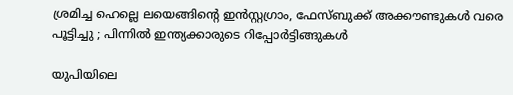ശ്രമിച്ച ഹെല്ലെ ലയെങ്ങിന്റെ ഇൻസ്റ്റഗ്രാം, ഫേസ്ബുക്ക് അക്കൗണ്ടുകൾ വരെ പൂട്ടിച്ചു ; പിന്നിൽ ഇന്ത്യക്കാരുടെ റിപ്പോർട്ടിങ്ങുകൾ

യുപിയിലെ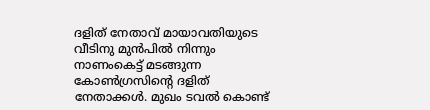ദളിത് നേതാവ് മായാവതിയുടെ വീടിനു മുന്‍പില്‍ നിന്നും നാണംകെട്ട് മടങ്ങുന്ന കോണ്‍ഗ്രസിന്‍റെ ദളിത് നേതാക്കള്‍. മുഖം ടവല്‍ കൊണ്ട്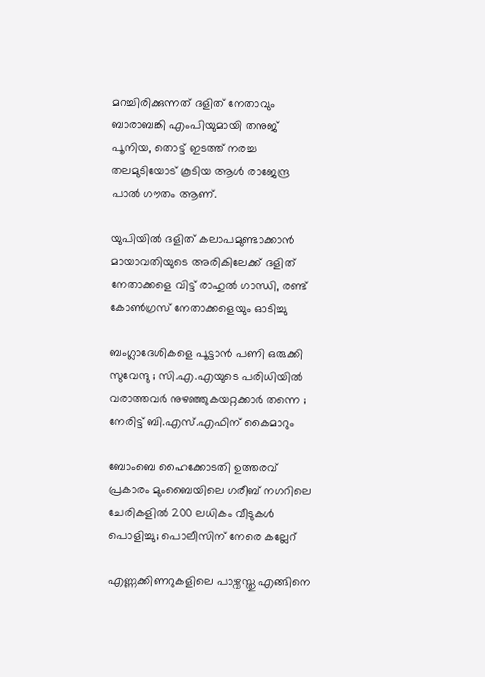മറച്ചിരിക്കുന്നത് ദളിത് നേതാവും ബാരാബങ്കി എംപിയുമായി തനുജ് പൂനിയ, തൊട്ട് ഇടത്ത് നരച്ച തലമുടിയോട് കൂടിയ ആള്‍ രാജേന്ദ്ര പാല്‍ ഗൗതം ആണ്.

യുപിയില്‍ ദളിത് കലാപമുണ്ടാക്കാന്‍ മായാവതിയുടെ അരികിലേക്ക് ദളിത് നേതാക്കളെ വിട്ട് രാഹുല്‍ ഗാന്ധി, രണ്ട് കോണ്‍ഗ്രസ് നേതാക്കളെയും ഓടിച്ചു

ബംഗ്ലാദേശികളെ പൂട്ടാൻ പണി ഒരുക്കി സുവേന്ദു ; സി.എ.എയുടെ പരിധിയിൽ വരാത്തവർ നുഴഞ്ഞുകയറ്റക്കാർ തന്നെ ; നേരിട്ട് ബി.എസ്.എഫിന് കൈമാറും

ബോംബെ ഹൈക്കോടതി ഉത്തരവ് പ്രകാരം മുംബൈയിലെ ഗരീബ് നഗറിലെ ചേരികളിൽ 200 ലധികം വീടുകൾ പൊളിച്ചു; പൊലീസിന് നേരെ കല്ലേറ്

എണ്ണക്കിണറുകളിലെ പാഴ്വസ്തു എങ്ങിനെ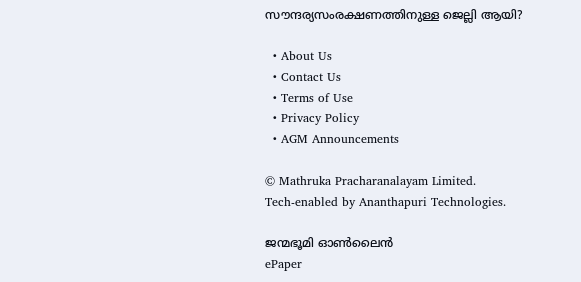സൗന്ദര്യസംരക്ഷണത്തിനുള്ള ജെല്ലി ആയി?

  • About Us
  • Contact Us
  • Terms of Use
  • Privacy Policy
  • AGM Announcements

© Mathruka Pracharanalayam Limited.
Tech-enabled by Ananthapuri Technologies.

ജന്മഭൂമി ഓണ്‍ലൈന്‍
ePaper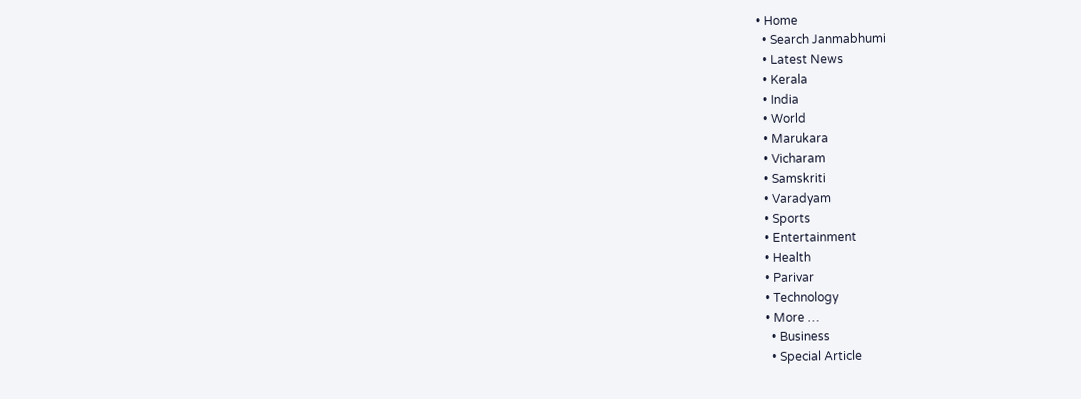• Home
  • Search Janmabhumi
  • Latest News
  • Kerala
  • India
  • World
  • Marukara
  • Vicharam
  • Samskriti
  • Varadyam
  • Sports
  • Entertainment
  • Health
  • Parivar
  • Technology
  • More …
    • Business
    • Special Article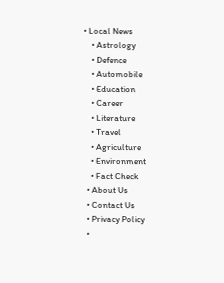• Local News
    • Astrology
    • Defence
    • Automobile
    • Education
    • Career
    • Literature
    • Travel
    • Agriculture
    • Environment
    • Fact Check
  • About Us
  • Contact Us
  • Privacy Policy
  •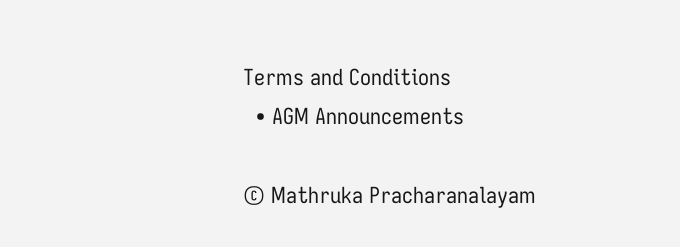Terms and Conditions
  • AGM Announcements

© Mathruka Pracharanalayam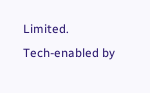Limited.
Tech-enabled by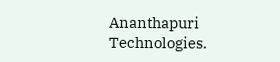Ananthapuri Technologies.